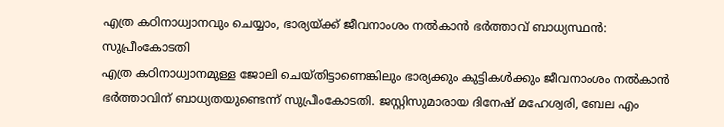എത്ര കഠിനാധ്വാനവും ചെയ്യാം, ഭാര്യയ്ക്ക് ജീവനാംശം നൽകാൻ ഭർത്താവ് ബാധ്യസ്ഥൻ: സുപ്രീംകോടതി
എത്ര കഠിനാധ്വാനമുള്ള ജോലി ചെയ്തിട്ടാണെങ്കിലും ഭാര്യക്കും കുട്ടികൾക്കും ജീവനാംശം നൽകാൻ ഭർത്താവിന് ബാധ്യതയുണ്ടെന്ന് സുപ്രീംകോടതി. ജസ്റ്റിസുമാരായ ദിനേഷ് മഹേശ്വരി, ബേല എം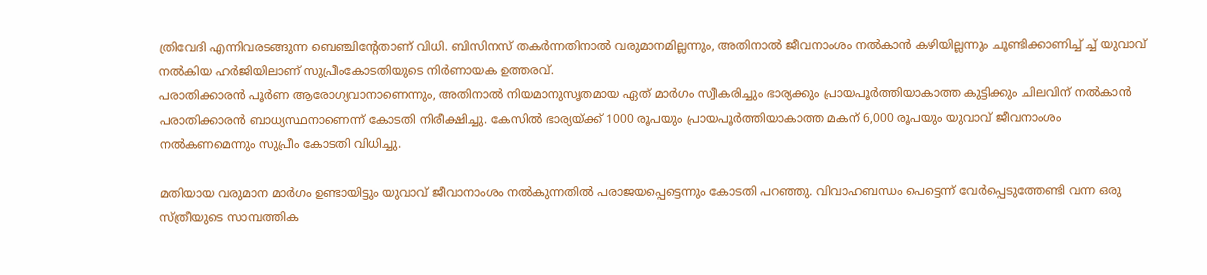ത്രിവേദി എന്നിവരടങ്ങുന്ന ബെഞ്ചിന്റേതാണ് വിധി. ബിസിനസ് തകർന്നതിനാൽ വരുമാനമില്ലന്നും, അതിനാൽ ജീവനാംശം നൽകാൻ കഴിയില്ലന്നും ചൂണ്ടിക്കാണിച്ച് ച്ച് യുവാവ് നൽകിയ ഹർജിയിലാണ് സുപ്രീംകോടതിയുടെ നിർണായക ഉത്തരവ്.
പരാതിക്കാരൻ പൂർണ ആരോഗ്യവാനാണെന്നും, അതിനാൽ നിയമാനുസൃതമായ ഏത് മാർഗം സ്വീകരിച്ചും ഭാര്യക്കും പ്രായപൂർത്തിയാകാത്ത കുട്ടിക്കും ചിലവിന് നൽകാൻ പരാതിക്കാരൻ ബാധ്യസ്ഥനാണെന്ന് കോടതി നിരീക്ഷിച്ചു. കേസിൽ ഭാര്യയ്ക്ക് 1000 രൂപയും പ്രായപൂർത്തിയാകാത്ത മകന് 6,000 രൂപയും യുവാവ് ജീവനാംശം നൽകണമെന്നും സുപ്രീം കോടതി വിധിച്ചു.

മതിയായ വരുമാന മാർഗം ഉണ്ടായിട്ടും യുവാവ് ജീവാനാംശം നൽകുന്നതിൽ പരാജയപ്പെട്ടെന്നും കോടതി പറഞ്ഞു. വിവാഹബന്ധം പെട്ടെന്ന് വേർപ്പെടുത്തേണ്ടി വന്ന ഒരു സ്ത്രീയുടെ സാമ്പത്തിക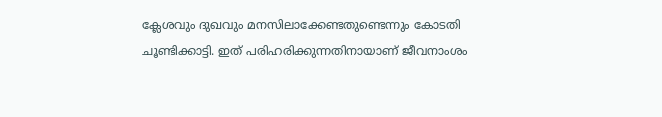ക്ലേശവും ദുഖവും മനസിലാക്കേണ്ടതുണ്ടെന്നും കോടതി ചൂണ്ടിക്കാട്ടി. ഇത് പരിഹരിക്കുന്നതിനായാണ് ജീവനാംശം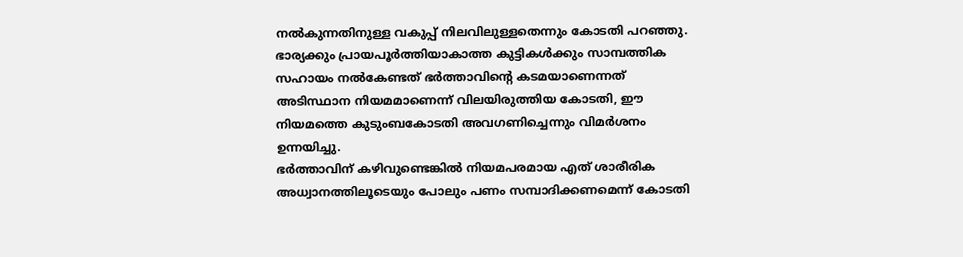നൽകുന്നതിനുള്ള വകുപ്പ് നിലവിലുള്ളതെന്നും കോടതി പറഞ്ഞു. ഭാര്യക്കും പ്രായപൂർത്തിയാകാത്ത കുട്ടികൾക്കും സാമ്പത്തിക സഹായം നൽകേണ്ടത് ഭർത്താവിന്റെ കടമയാണെന്നത് അടിസ്ഥാന നിയമമാണെന്ന് വിലയിരുത്തിയ കോടതി, ഈ നിയമത്തെ കുടുംബകോടതി അവഗണിച്ചെന്നും വിമർശനം ഉന്നയിച്ചു.
ഭർത്താവിന് കഴിവുണ്ടെങ്കിൽ നിയമപരമായ എത് ശാരീരിക അധ്വാനത്തിലൂടെയും പോലും പണം സമ്പാദിക്കണമെന്ന് കോടതി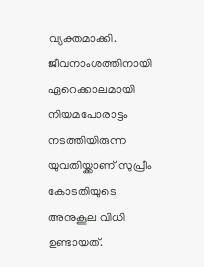വ്യക്തമാക്കി. ജീവനാംശത്തിനായി ഏറെക്കാലമായി നിയമപോരാട്ടം നടത്തിയിരുന്ന യുവതിയ്ക്കാണ് സുപ്രീം കോടതിയുടെ അനുകൂല വിധി ഉണ്ടായത്.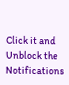Click it and Unblock the Notifications